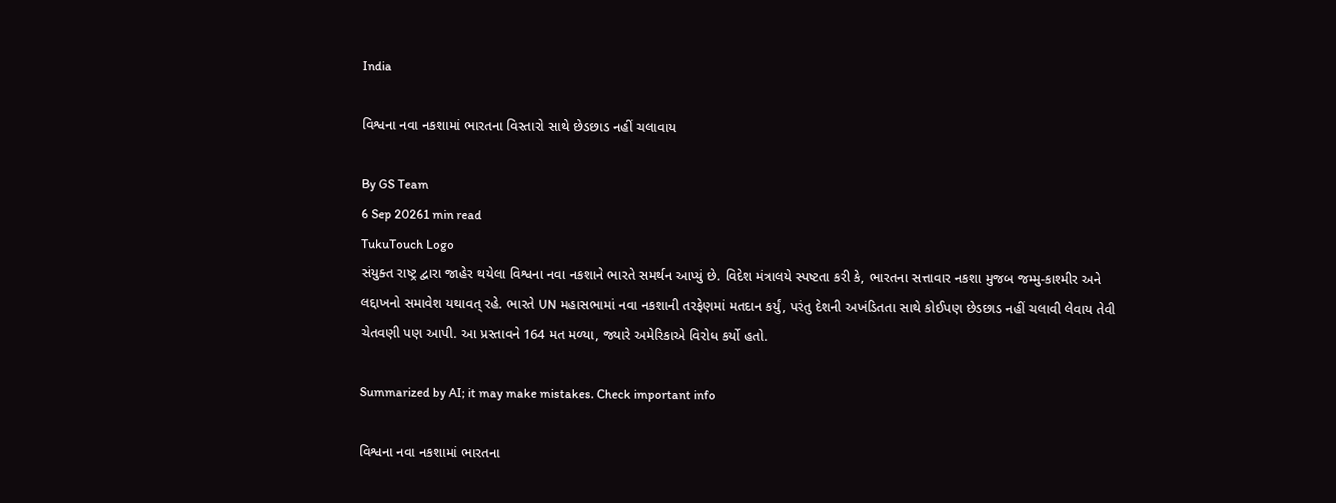India

વિશ્વના નવા નકશામાં ભારતના વિસ્તારો સાથે છેડછાડ નહીં ચલાવાય

By GS Team
6 Sep 20261 min read
TukuTouch Logo
સંયુક્ત રાષ્ટ્ર દ્વારા જાહેર થયેલા વિશ્વના નવા નકશાને ભારતે સમર્થન આપ્યું છે. વિદેશ મંત્રાલયે સ્પષ્ટતા કરી કે, ભારતના સત્તાવાર નકશા મુજબ જમ્મુ-કાશ્મીર અને લદ્દાખનો સમાવેશ યથાવત્ રહે. ભારતે UN મહાસભામાં નવા નકશાની તરફેણમાં મતદાન કર્યું, પરંતુ દેશની અખંડિતતા સાથે કોઈપણ છેડછાડ નહીં ચલાવી લેવાય તેવી ચેતવણી પણ આપી. આ પ્રસ્તાવને 164 મત મળ્યા, જ્યારે અમેરિકાએ વિરોધ કર્યો હતો.

Summarized by AI; it may make mistakes. Check important info

વિશ્વના નવા નકશામાં ભારતના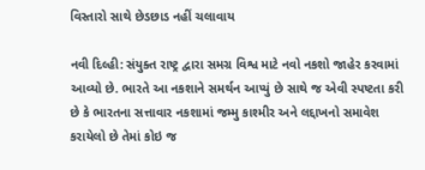વિસ્તારો સાથે છેડછાડ નહીં ચલાવાય

નવી દિલ્હી: સંયુક્ત રાષ્ટ્ર દ્વારા સમગ્ર વિશ્વ માટે નવો નકશો જાહેર કરવામાં આવ્યો છે. ભારતે આ નકશાને સમર્થન આપ્યું છે સાથે જ એવી સ્પષ્ટતા કરી છે કે ભારતના સત્તાવાર નકશામાં જમ્મુ કાશ્મીર અને લદ્દાખનો સમાવેશ કરાયેલો છે તેમાં કોઇ જ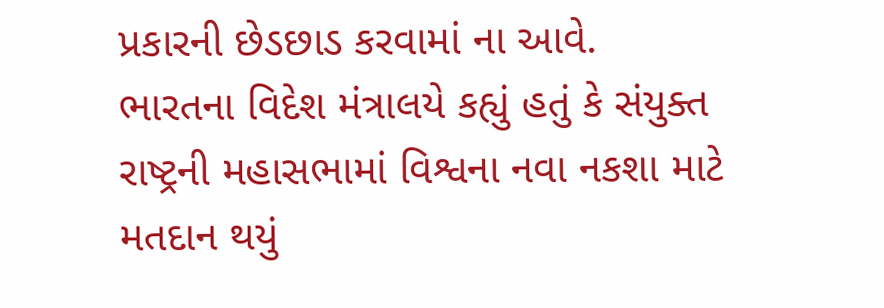પ્રકારની છેડછાડ કરવામાં ના આવે.
ભારતના વિદેશ મંત્રાલયે કહ્યું હતું કે સંયુક્ત રાષ્ટ્રની મહાસભામાં વિશ્વના નવા નકશા માટે મતદાન થયું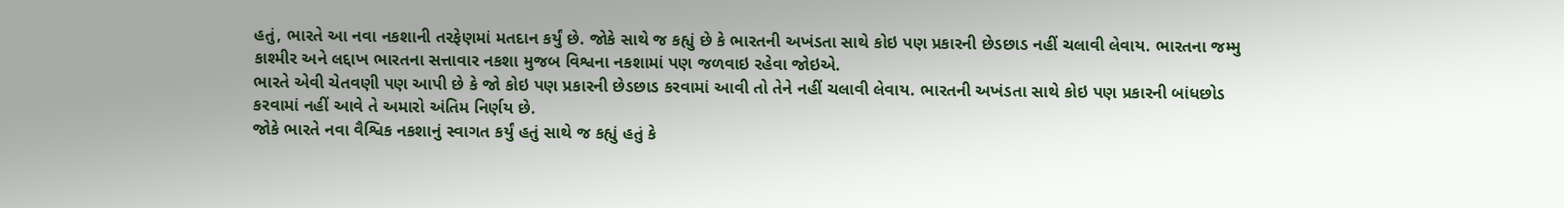હતું, ભારતે આ નવા નકશાની તરફેણમાં મતદાન કર્યું છે. જોકે સાથે જ કહ્યું છે કે ભારતની અખંડતા સાથે કોઇ પણ પ્રકારની છેડછાડ નહીં ચલાવી લેવાય. ભારતના જમ્મુ કાશ્મીર અને લદ્દાખ ભારતના સત્તાવાર નકશા મુજબ વિશ્વના નકશામાં પણ જળવાઇ રહેવા જોઇએ.
ભારતે એવી ચેતવણી પણ આપી છે કે જો કોઇ પણ પ્રકારની છેડછાડ કરવામાં આવી તો તેને નહીં ચલાવી લેવાય. ભારતની અખંડતા સાથે કોઇ પણ પ્રકારની બાંધછોડ કરવામાં નહીં આવે તે અમારો અંતિમ નિર્ણય છે.
જોકે ભારતે નવા વૈશ્વિક નકશાનું સ્વાગત કર્યું હતું સાથે જ કહ્યું હતું કે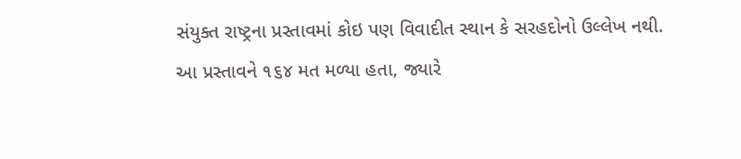સંયુક્ત રાષ્ટ્રના પ્રસ્તાવમાં કોઇ પણ વિવાદીત સ્થાન કે સરહદોનો ઉલ્લેખ નથી. આ પ્રસ્તાવને ૧૬૪ મત મળ્યા હતા, જ્યારે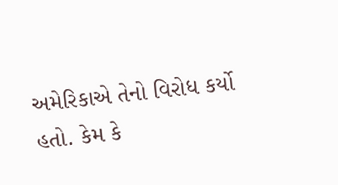અમેરિકાએ તેનો વિરોધ કર્યો હતો. કેમ કે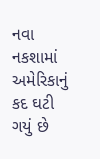નવા નકશામાં અમેરિકાનું કદ ઘટી ગયું છે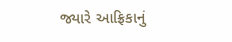જ્યારે આફ્રિકાનું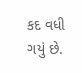કદ વધી ગયું છે.